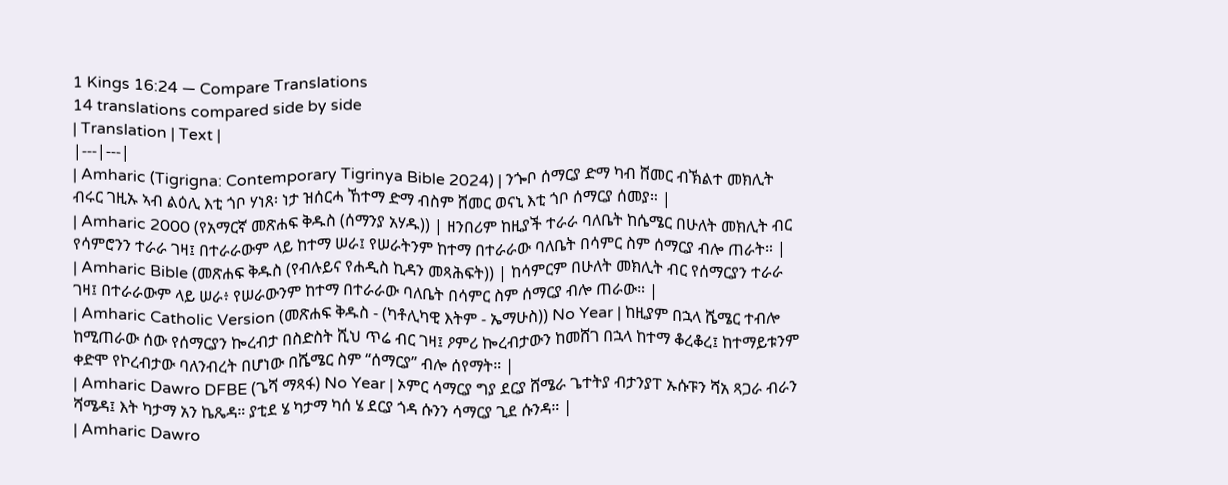1 Kings 16:24 — Compare Translations
14 translations compared side by side
| Translation | Text |
|---|---|
| Amharic (Tigrigna: Contemporary Tigrinya Bible 2024) | ንጐቦ ሰማርያ ድማ ካብ ሸመር ብኽልተ መክሊት ብሩር ገዚኡ ኣብ ልዕሊ እቲ ጎቦ ሃነጸ፡ ነታ ዝሰርሓ ኸተማ ድማ ብስም ሸመር ወናኒ እቲ ጎቦ ሰማርያ ሰመያ። |
| Amharic 2000 (የአማርኛ መጽሐፍ ቅዱስ (ሰማንያ አሃዱ)) | ዘንበሪም ከዚያች ተራራ ባለቤት ከሴሜር በሁለት መክሊት ብር የሳምሮንን ተራራ ገዛ፤ በተራራውም ላይ ከተማ ሠራ፤ የሠራትንም ከተማ በተራራው ባለቤት በሳምር ስም ሰማርያ ብሎ ጠራት። |
| Amharic Bible (መጽሐፍ ቅዱስ (የብሉይና የሐዲስ ኪዳን መጻሕፍት)) | ከሳምርም በሁለት መክሊት ብር የሰማርያን ተራራ ገዛ፤ በተራራውም ላይ ሠራ፥ የሠራውንም ከተማ በተራራው ባለቤት በሳምር ስም ሰማርያ ብሎ ጠራው። |
| Amharic Catholic Version (መጽሐፍ ቅዱስ - (ካቶሊካዊ እትም - ኤማሁስ)) No Year | ከዚያም በኋላ ሼሜር ተብሎ ከሚጠራው ሰው የሰማርያን ኰረብታ በስድስት ሺህ ጥሬ ብር ገዛ፤ ዖምሪ ኰረብታውን ከመሸገ በኋላ ከተማ ቆረቆረ፤ ከተማይቱንም ቀድሞ የኮረብታው ባለንብረት በሆነው በሼሜር ስም “ሰማርያ” ብሎ ሰየማት። |
| Amharic Dawro DFBE (ጌሻ ማጻፋ) No Year | ኦምር ሳማርያ ግያ ደርያ ሸሜራ ጌተትያ ብታንያፐ ኡሱፑን ሻአ ጻጋራ ብራን ሻሜዳ፤ እት ካታማ አን ኬጼዳ። ያቲደ ሄ ካታማ ካሰ ሄ ደርያ ጎዳ ሱንን ሳማርያ ጊደ ሱንዳ። |
| Amharic Dawro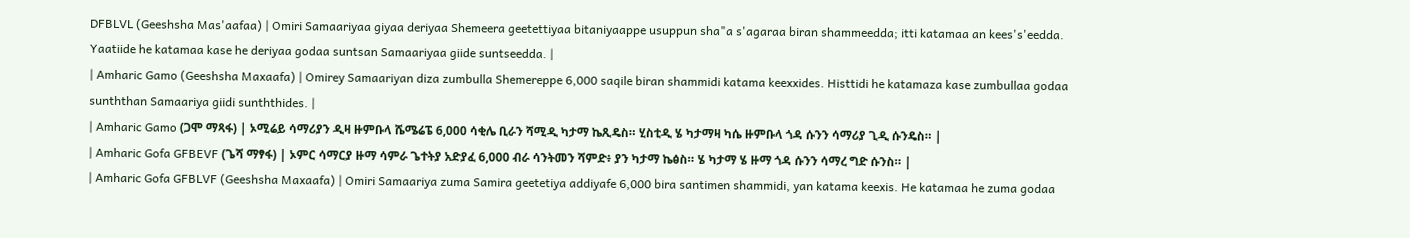DFBLVL (Geeshsha Mas'aafaa) | Omiri Samaariyaa giyaa deriyaa Shemeera geetettiyaa bitaniyaappe usuppun sha"a s'agaraa biran shammeedda; itti katamaa an kees's'eedda. Yaatiide he katamaa kase he deriyaa godaa suntsan Samaariyaa giide suntseedda. |
| Amharic Gamo (Geeshsha Maxaafa) | Omirey Samaariyan diza zumbulla Shemereppe 6,000 saqile biran shammidi katama keexxides. Histtidi he katamaza kase zumbullaa godaa sunththan Samaariya giidi sunththides. |
| Amharic Gamo (ጋሞ ማጻፋ) | ኦሚሬይ ሳማሪያን ዲዛ ዙምቡላ ሼሜሬፔ 6,000 ሳቂሌ ቢራን ሻሚዲ ካታማ ኬጺዴስ። ሂስቲዲ ሄ ካታማዛ ካሴ ዙምቡላ ጎዳ ሱንን ሳማሪያ ጊዲ ሱንዴስ። |
| Amharic Gofa GFBEVF (ጌሻ ማፃፋ) | ኦምር ሳማርያ ዙማ ሳምራ ጌተትያ አድያፈ 6,000 ብራ ሳንትመን ሻምድ፥ ያን ካታማ ኬፅስ። ሄ ካታማ ሄ ዙማ ጎዳ ሱንን ሳማረ ግድ ሱንስ። |
| Amharic Gofa GFBLVF (Geeshsha Maxaafa) | Omiri Samaariya zuma Samira geetetiya addiyafe 6,000 bira santimen shammidi, yan katama keexis. He katamaa he zuma godaa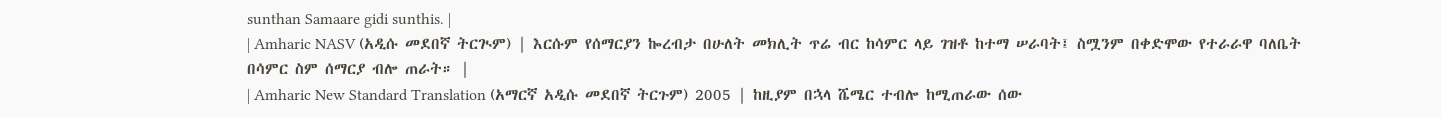sunthan Samaare gidi sunthis. |
| Amharic NASV (አዲሱ መደበኛ ትርጒም) | እርሱም የሰማርያን ኰረብታ በሁለት መክሊት ጥሬ ብር ከሳምር ላይ ገዝቶ ከተማ ሠራባት፤ ስሟንም በቀድሞው የተራራዋ ባለቤት በሳምር ስም ሰማርያ ብሎ ጠራት። |
| Amharic New Standard Translation (አማርኛ አዲሱ መደበኛ ትርጉም) 2005 | ከዚያም በኋላ ሼሜር ተብሎ ከሚጠራው ሰው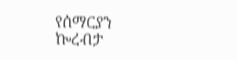የሰማርያን ኰረብታ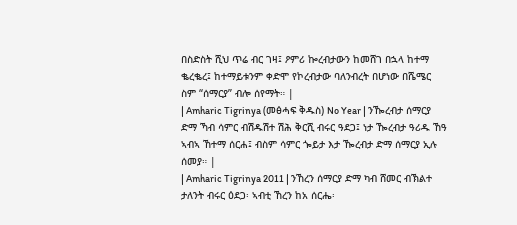በስድስት ሺህ ጥሬ ብር ገዛ፤ ዖምሪ ኰረብታውን ከመሸገ በኋላ ከተማ ቈረቈረ፤ ከተማይቱንም ቀድሞ የኮረብታው ባለንብረት በሆነው በሼሜር ስም “ሰማርያ” ብሎ ሰየማት። |
| Amharic Tigrinya (መፅሓፍ ቅዱስ) No Year | ንዀረብታ ሰማርያ ድማ ኻብ ሳምር ብሽዱሽተ ሽሕ ቅርሺ ብሩር ዓደጋ፤ ነታ ዀረብታ ዓሪዱ ኸዓ ኣብኣ ኸተማ ሰርሐ፤ ብስም ሳምር ጐይታ እታ ዀረብታ ድማ ሰማርያ ኢሉ ሰመያ። |
| Amharic Tigrinya 2011 | ንኸረን ሰማርያ ድማ ካብ ሸመር ብኽልተ ታለንት ብሩር ዕደጋ፡ ኣብቲ ኸረን ከአ ሰርሔ፡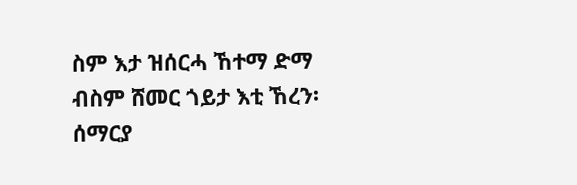ስም እታ ዝሰርሓ ኸተማ ድማ ብስም ሸመር ጎይታ እቲ ኸረን፡ ሰማርያ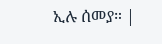ኢሉ ሰመያ። |